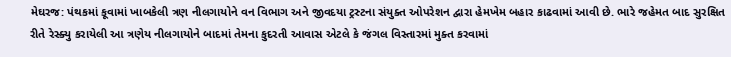મેઘરજ: પંથકમાં કૂવામાં ખાબકેલી ત્રણ નીલગાયોને વન વિભાગ અને જીવદયા ટ્રસ્ટના સંયુક્ત ઓપરેશન દ્વારા હેમખેમ બહાર કાઢવામાં આવી છે. ભારે જહેમત બાદ સુરક્ષિત રીતે રેસ્ક્યુ કરાયેલી આ ત્રણેય નીલગાયોને બાદમાં તેમના કુદરતી આવાસ એટલે કે જંગલ વિસ્તારમાં મુક્ત કરવામાં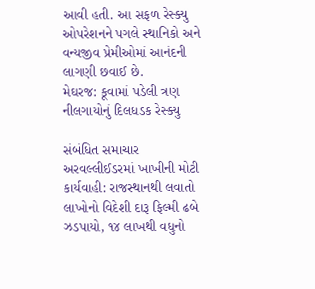આવી હતી. આ સફળ રેસ્ક્યુ ઓપરેશનને પગલે સ્થાનિકો અને વન્યજીવ પ્રેમીઓમાં આનંદની લાગણી છવાઈ છે.
મેઘરજ: કૂવામાં પડેલી ત્રણ નીલગાયોનું દિલધડક રેસ્ક્યુ

સંબંધિત સમાચાર
અરવલ્લીઈડરમાં ખાખીની મોટી કાર્યવાહી: રાજસ્થાનથી લવાતો લાખોનો વિદેશી દારૂ ફિલ્મી ઢબે ઝડપાયો, ૧૪ લાખથી વધુનો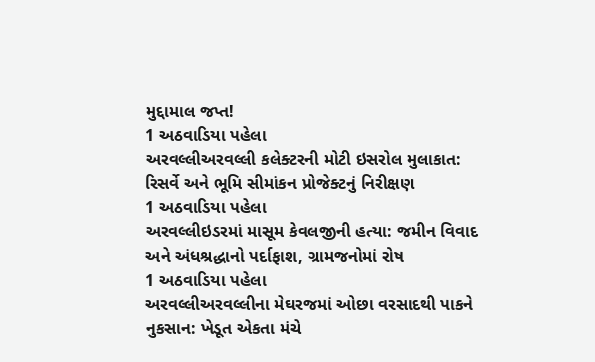મુદ્દામાલ જપ્ત!
1 અઠવાડિયા પહેલા
અરવલ્લીઅરવલ્લી કલેક્ટરની મોટી ઇસરોલ મુલાકાત: રિસર્વે અને ભૂમિ સીમાંકન પ્રોજેક્ટનું નિરીક્ષણ
1 અઠવાડિયા પહેલા
અરવલ્લીઇડરમાં માસૂમ કેવલજીની હત્યા: જમીન વિવાદ અને અંધશ્રદ્ધાનો પર્દાફાશ, ગ્રામજનોમાં રોષ
1 અઠવાડિયા પહેલા
અરવલ્લીઅરવલ્લીના મેઘરજમાં ઓછા વરસાદથી પાકને નુકસાન: ખેડૂત એકતા મંચે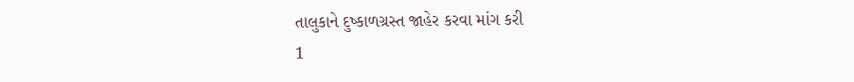તાલુકાને દુષ્કાળગ્રસ્ત જાહેર કરવા માંગ કરી
1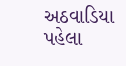અઠવાડિયા પહેલા